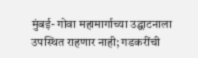मुंबई- गोवा महामार्गाच्या उद्घाटनाला उपस्थित राहणार नाही; गडकरींची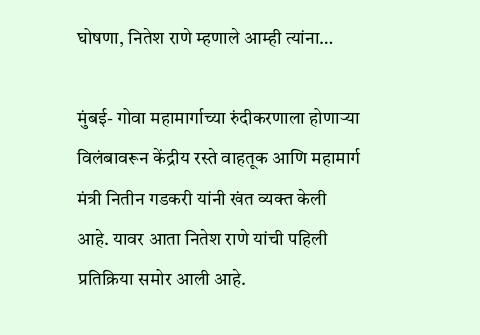घोषणा, नितेश राणे म्हणाले आम्ही त्यांना…

मुंबई- गोवा महामार्गाच्या रुंदीकरणाला होणाऱ्या विलंबावरून केंद्रीय रस्ते वाहतूक आणि महामार्ग मंत्री नितीन गडकरी यांनी खंत व्यक्त केली आहे. यावर आता नितेश राणे यांची पहिली प्रतिक्रिया समोर आली आहे.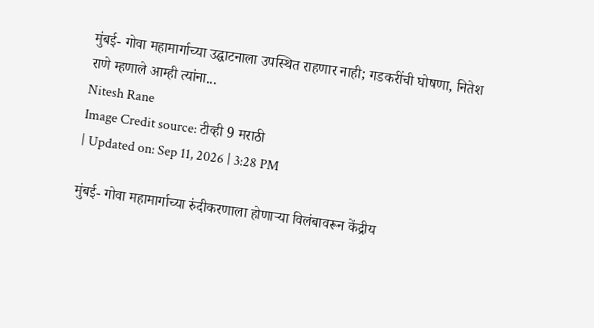मुंबई- गोवा महामार्गाच्या उद्घाटनाला उपस्थित राहणार नाही; गडकरींची घोषणा, नितेश राणे म्हणाले आम्ही त्यांना...
Nitesh Rane
Image Credit source: टीव्ही 9 मराठी
| Updated on: Sep 11, 2026 | 3:28 PM

मुंबई- गोवा महामार्गाच्या रुंदीकरणाला होणाऱ्या विलंबावरून केंद्रीय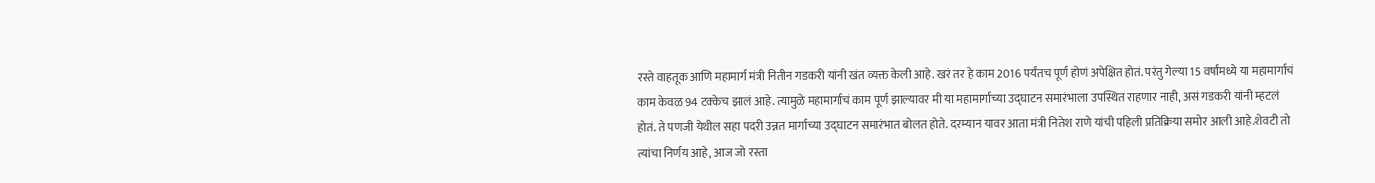रस्ते वाहतूक आणि महामार्ग मंत्री नितीन गडकरी यांनी खंत व्यक्त केली आहे. खरं तर हे काम 2016 पर्यंतच पूर्ण होणं अपेक्षित होतं. परंतु गेल्या 15 वर्षांमध्ये या महामार्गाचं काम केवळ 94 टक्केच झालं आहे. त्यामुळे महामार्गाचं काम पूर्ण झाल्यावर मी या महामार्गाच्या उद्घाटन समारंभाला उपस्थित राहणार नाही, असं गडकरी यांनी म्हटलं होतं. ते पणजी येथील सहा पदरी उन्नत मार्गाच्या उद्घाटन समारंभात बोलत होते. दरम्यान यावर आता मंत्री नितेश राणे यांची पहिली प्रतिक्रिया समोर आली आहे.शेवटी तो त्यांचा निर्णय आहे, आज जो रस्ता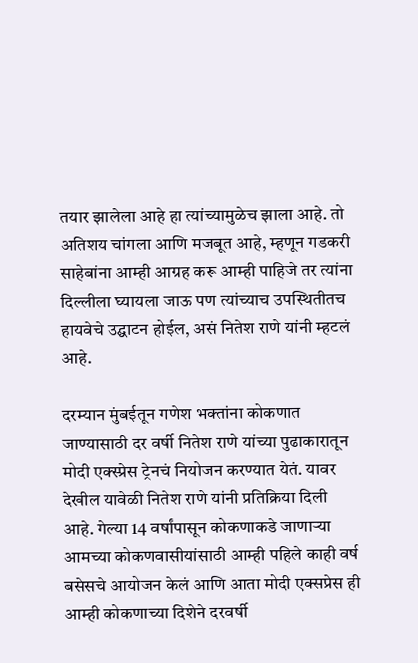तयार झालेला आहे हा त्यांच्यामुळेच झाला आहे. तो अतिशय चांगला आणि मजबूत आहे, म्हणून गडकरी साहेबांना आम्ही आग्रह करू आम्ही पाहिजे तर त्यांना दिल्लीला घ्यायला जाऊ पण त्यांच्याच उपस्थितीतच हायवेचे उद्घाटन होईल, असं नितेश राणे यांनी म्हटलं आहे.

दरम्यान मुंबईतून गणेश भक्तांना कोकणात जाण्यासाठी दर वर्षी नितेश राणे यांच्या पुढाकारातून मोदी एक्स्प्रेस ट्रेनचं नियोजन करण्यात येतं. यावर देखील यावेळी नितेश राणे यांनी प्रतिक्रिया दिली आहे. गेल्या 14 वर्षांपासून कोकणाकडे जाणाऱ्या आमच्या कोकणवासीयांसाठी आम्ही पहिले काही वर्ष बसेसचे आयोजन केलं आणि आता मोदी एक्सप्रेस ही आम्ही कोकणाच्या दिशेने दरवर्षी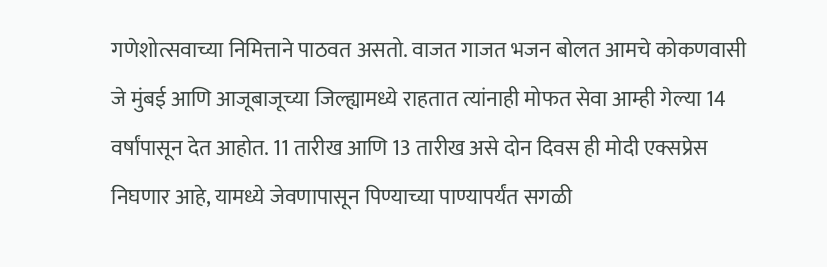गणेशोत्सवाच्या निमित्ताने पाठवत असतो. वाजत गाजत भजन बोलत आमचे कोकणवासी जे मुंबई आणि आजूबाजूच्या जिल्ह्यामध्ये राहतात त्यांनाही मोफत सेवा आम्ही गेल्या 14 वर्षांपासून देत आहोत. 11 तारीख आणि 13 तारीख असे दोन दिवस ही मोदी एक्सप्रेस निघणार आहे, यामध्ये जेवणापासून पिण्याच्या पाण्यापर्यंत सगळी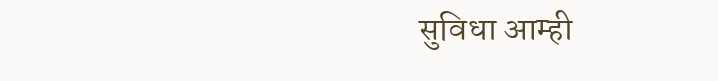सुविधा आम्ही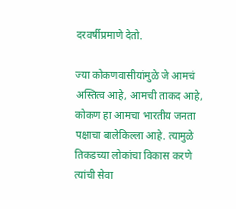दरवर्षीप्रमाणे देतो.

ज्या कोकणवासीयांमुळे जे आमचं अस्तित्व आहे, आमची ताकद आहे, कोकण हा आमचा भारतीय जनता पक्षाचा बालेकिल्ला आहे. त्यामुळे तिकडच्या लोकांचा विकास करणे त्यांची सेवा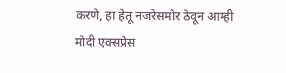करणे, हा हेतू नजरेसमोर ठेवून आम्ही मोदी एक्सप्रेस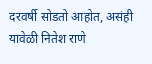दरवर्षी सोडतो आहोत, असंही यावेळी नितेश राणे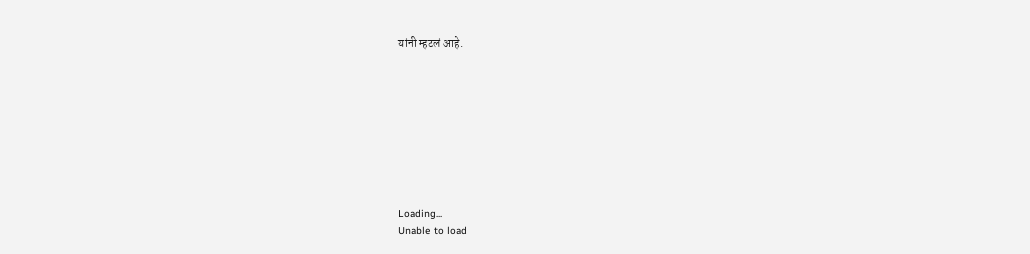यांनी म्हटलं आहे.









Loading...
Unable to load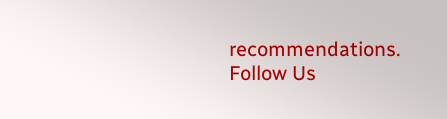recommendations.
Follow Us